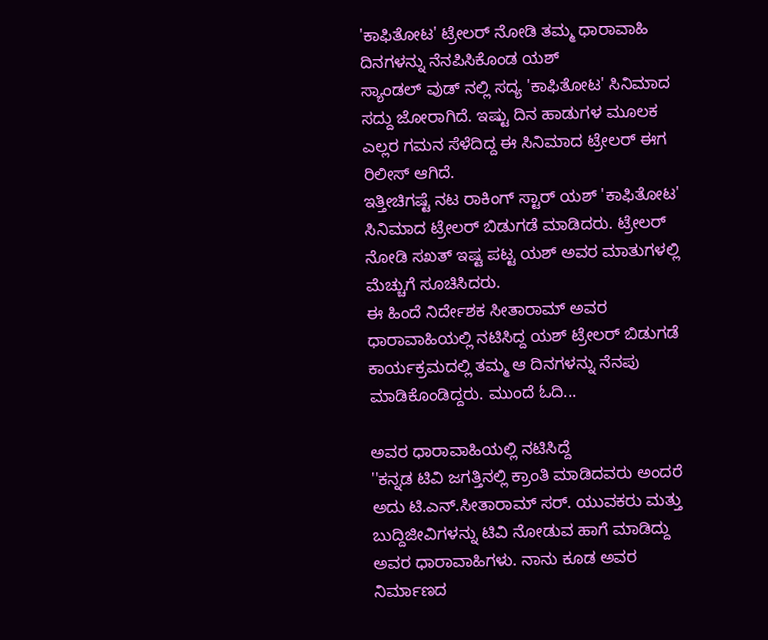'ಕಾಫಿತೋಟ' ಟ್ರೇಲರ್ ನೋಡಿ ತಮ್ಮ ಧಾರಾವಾಹಿ ದಿನಗಳನ್ನು ನೆನಪಿಸಿಕೊಂಡ ಯಶ್
ಸ್ಯಾಂಡಲ್ ವುಡ್ ನಲ್ಲಿ ಸದ್ಯ 'ಕಾಫಿತೋಟ' ಸಿನಿಮಾದ ಸದ್ದು ಜೋರಾಗಿದೆ. ಇಷ್ಟು ದಿನ ಹಾಡುಗಳ ಮೂಲಕ ಎಲ್ಲರ ಗಮನ ಸೆಳೆದಿದ್ದ ಈ ಸಿನಿಮಾದ ಟ್ರೇಲರ್ ಈಗ ರಿಲೀಸ್ ಆಗಿದೆ.
ಇತ್ತೀಚಿಗಷ್ಟೆ ನಟ ರಾಕಿಂಗ್ ಸ್ಟಾರ್ ಯಶ್ 'ಕಾಫಿತೋಟ' ಸಿನಿಮಾದ ಟ್ರೇಲರ್ ಬಿಡುಗಡೆ ಮಾಡಿದರು. ಟ್ರೇಲರ್ ನೋಡಿ ಸಖತ್ ಇಷ್ಟ ಪಟ್ಟ ಯಶ್ ಅವರ ಮಾತುಗಳಲ್ಲಿ ಮೆಚ್ಚುಗೆ ಸೂಚಿಸಿದರು.
ಈ ಹಿಂದೆ ನಿರ್ದೇಶಕ ಸೀತಾರಾಮ್ ಅವರ ಧಾರಾವಾಹಿಯಲ್ಲಿ ನಟಿಸಿದ್ದ ಯಶ್ ಟ್ರೇಲರ್ ಬಿಡುಗಡೆ ಕಾರ್ಯಕ್ರಮದಲ್ಲಿ ತಮ್ಮ ಆ ದಿನಗಳನ್ನು ನೆನಪು ಮಾಡಿಕೊಂಡಿದ್ದರು. ಮುಂದೆ ಓದಿ...

ಅವರ ಧಾರಾವಾಹಿಯಲ್ಲಿ ನಟಿಸಿದ್ದೆ
''ಕನ್ನಡ ಟಿವಿ ಜಗತ್ತಿನಲ್ಲಿ ಕ್ರಾಂತಿ ಮಾಡಿದವರು ಅಂದರೆ ಅದು ಟಿ.ಎನ್.ಸೀತಾರಾಮ್ ಸರ್. ಯುವಕರು ಮತ್ತು ಬುದ್ದಿಜೀವಿಗಳನ್ನು ಟಿವಿ ನೋಡುವ ಹಾಗೆ ಮಾಡಿದ್ದು ಅವರ ಧಾರಾವಾಹಿಗಳು. ನಾನು ಕೂಡ ಅವರ ನಿರ್ಮಾಣದ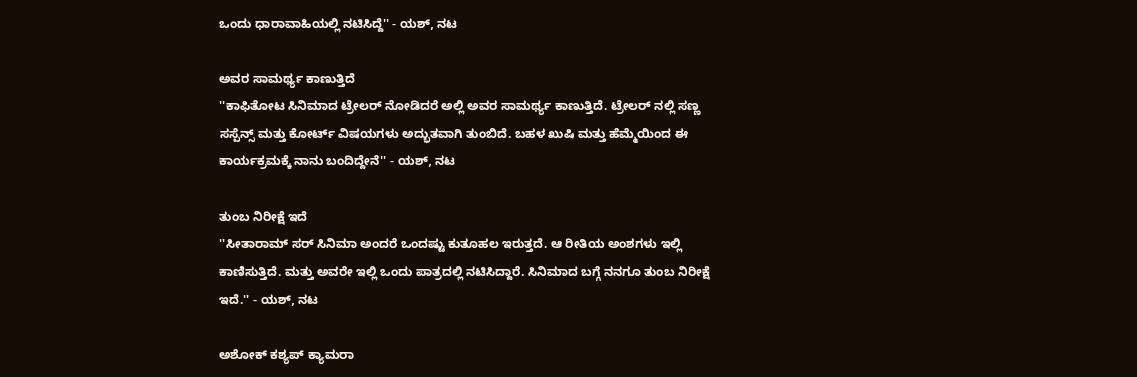ಒಂದು ಧಾರಾವಾಹಿಯಲ್ಲಿ ನಟಿಸಿದ್ದೆ'' - ಯಶ್, ನಟ

ಅವರ ಸಾಮರ್ಥ್ಯ ಕಾಣುತ್ತಿದೆ
''ಕಾಫಿತೋಟ ಸಿನಿಮಾದ ಟ್ರೇಲರ್ ನೋಡಿದರೆ ಅಲ್ಲಿ ಅವರ ಸಾಮರ್ಥ್ಯ ಕಾಣುತ್ತಿದೆ. ಟ್ರೇಲರ್ ನಲ್ಲಿ ಸಣ್ಣ ಸಸ್ಪೆನ್ಸ್ ಮತ್ತು ಕೋರ್ಟ್ ವಿಷಯಗಳು ಅದ್ಭುತವಾಗಿ ತುಂಬಿದೆ. ಬಹಳ ಖುಷಿ ಮತ್ತು ಹೆಮ್ಮೆಯಿಂದ ಈ ಕಾರ್ಯಕ್ರಮಕ್ಕೆ ನಾನು ಬಂದಿದ್ದೇನೆ'' - ಯಶ್, ನಟ

ತುಂಬ ನಿರೀಕ್ಷೆ ಇದೆ
''ಸೀತಾರಾಮ್ ಸರ್ ಸಿನಿಮಾ ಅಂದರೆ ಒಂದಷ್ಟು ಕುತೂಹಲ ಇರುತ್ತದೆ. ಆ ರೀತಿಯ ಅಂಶಗಳು ಇಲ್ಲಿ ಕಾಣಿಸುತ್ತಿದೆ. ಮತ್ತು ಅವರೇ ಇಲ್ಲಿ ಒಂದು ಪಾತ್ರದಲ್ಲಿ ನಟಿಸಿದ್ದಾರೆ. ಸಿನಿಮಾದ ಬಗ್ಗೆ ನನಗೂ ತುಂಬ ನಿರೀಕ್ಷೆ ಇದೆ.'' - ಯಶ್, ನಟ

ಅಶೋಕ್ ಕಶ್ಯಪ್ ಕ್ಯಾಮರಾ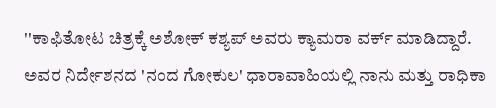''ಕಾಫಿತೋಟ ಚಿತ್ರಕ್ಕೆ ಅಶೋಕ್ ಕಶ್ಯಪ್ ಅವರು ಕ್ಯಾಮರಾ ವರ್ಕ್ ಮಾಡಿದ್ದಾರೆ. ಅವರ ನಿರ್ದೇಶನದ 'ನಂದ ಗೋಕುಲ' ಧಾರಾವಾಹಿಯಲ್ಲಿ ನಾನು ಮತ್ತು ರಾಧಿಕಾ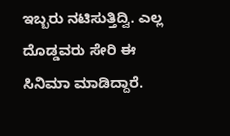ಇಬ್ಬರು ನಟಿಸುತ್ತಿದ್ವಿ. ಎಲ್ಲ ದೊಡ್ಡವರು ಸೇರಿ ಈ ಸಿನಿಮಾ ಮಾಡಿದ್ದಾರೆ.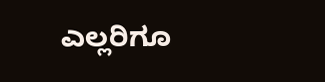ಎಲ್ಲರಿಗೂ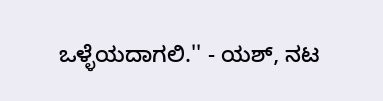ಒಳ್ಳೆಯದಾಗಲಿ.'' - ಯಶ್, ನಟ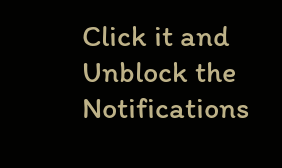Click it and Unblock the Notifications